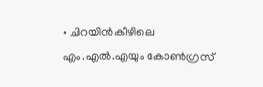• ചിറയിൻകീഴിലെ എം.എൽ.എയും കോൺഗ്രസ്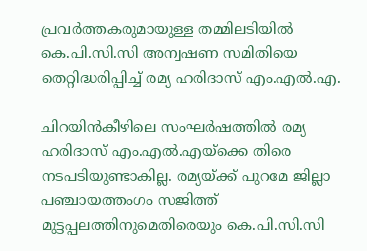പ്രവർത്തകരുമായുള്ള തമ്മിലടിയിൽ കെ.പി.സി.സി അന്വഷണ സമിതിയെ തെറ്റിദ്ധരിപ്പിച്ച് രമ്യ ഹരിദാസ് എം.എൽ.എ.

ചിറയിന്‍കീഴിലെ സംഘര്‍ഷത്തില്‍ രമ്യ ഹരിദാസ് എം.എല്‍.എയ്‌‌ക്കെ തിരെ നടപടിയുണ്ടാകില്ല. രമ്യയ്ക്ക് പുറമേ ജില്ലാ പഞ്ചായത്തംഗം സജിത്ത് മുട്ടപ്പലത്തിനുമെതിരെയും കെ.പി.സി.സി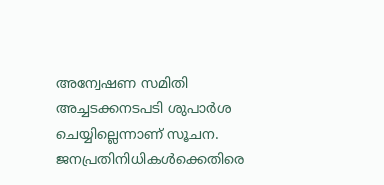അന്വേഷണ സമിതി അച്ചടക്കനടപടി ശുപാര്‍ശ ചെയ്യില്ലെന്നാണ് സൂചന. ജനപ്രതിനിധികള്‍ക്കെതിരെ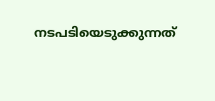നടപടിയെടുക്കുന്നത്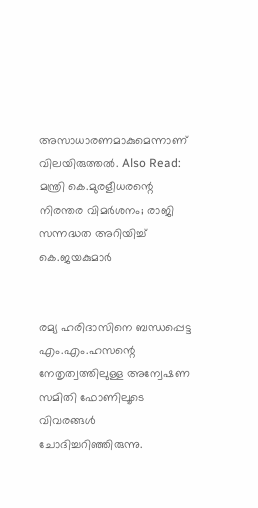അസാധാരണമാകുമെന്നാണ് വിലയിരുത്തല്‍. Also Read: മന്ത്രി കെ.മുരളീധരന്റെ നിരന്തര വിമർശനം; രാജി സന്നദ്ധത അറിയിച്ച് കെ.ജയകുമാർ


രമ്യ ഹരിദാസിനെ ബന്ധപ്പെട്ട എം.എം.ഹസന്റെ നേതൃത്വത്തിലുള്ള അന്വേഷണ സമിതി ഫോണിലൂടെ വിവരങ്ങള്‍ ചോദിച്ചറിഞ്ഞിരുന്നു.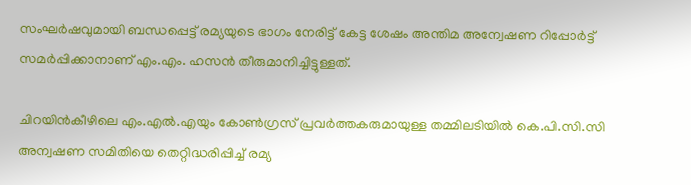സംഘര്‍ഷവുമായി ബന്ധപ്പെട്ട് രമ്യയുടെ ഭാഗം നേരിട്ട് കേട്ട ശേഷം അന്തിമ അന്വേഷണ റിപ്പോര്‍ട്ട് സമര്‍പ്പിക്കാനാണ് എം.എം. ഹസന്‍ തീരുമാനിച്ചിട്ടുള്ളത്.

ചിറയിൻകീഴിലെ എം.എൽ.എയും കോൺഗ്രസ് പ്രവർത്തകരുമായുള്ള തമ്മിലടിയിൽ കെ.പി.സി.സി അന്വഷണ സമിതിയെ തെറ്റിദ്ധരിപ്പിച്ച് രമ്യ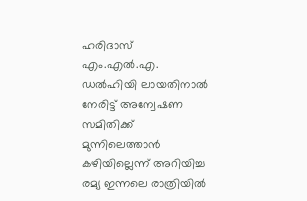ഹരിദാസ് എം.എൽ.എ. ഡല്‍ഹിയി ലായതിനാൽ നേരിട്ട് അന്വേഷണ സമിതിക്ക് മുന്നിലെത്താൻ കഴിയില്ലെന്ന് അറിയിച്ച രമ്യ ഇന്നലെ രാത്രിയിൽ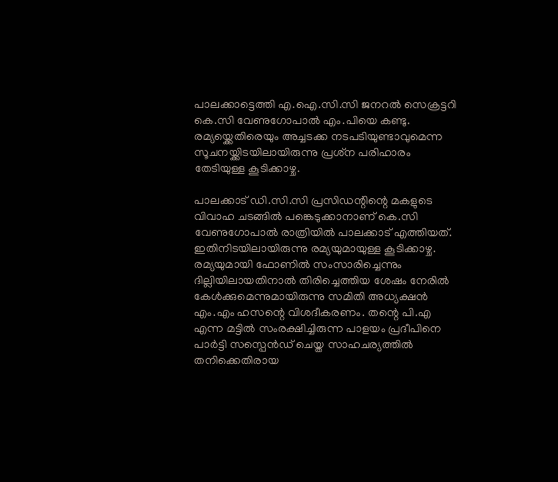പാലക്കാട്ടെത്തി എ.ഐ.സി.സി ജനറൽ സെക്രട്ടറി കെ.സി വേണുഗോപാൽ എം.പിയെ കണ്ടു. രമ്യയ്ക്കെതിരെയും അച്ചടക്ക നടപടിയുണ്ടാവുമെന്ന സൂചനയ്ക്കിടയിലായിരുന്നു പ്രശ്‌ന പരിഹാരം തേടിയുള്ള കൂടിക്കാഴ്ച.

പാലക്കാട് ഡി.സി.സി പ്രസിഡന്റിന്റെ മകളുടെ വിവാഹ ചടങ്ങിൽ പങ്കെടുക്കാനാണ് കെ.സി വേണുഗോപാൽ രാത്രിയിൽ പാലക്കാട് എത്തിയത്. ഇതിനിടയിലായിരുന്നു രമ്യയുമായുള്ള കൂടിക്കാഴ്ച. രമ്യയുമായി ഫോണിൽ സംസാരിച്ചെന്നും ദില്ലിയിലായതിനാൽ തിരിച്ചെത്തിയ ശേഷം നേരിൽ കേൾക്കുമെന്നുമായിരുന്നു സമിതി അധ്യക്ഷൻ എം.എം ഹസന്റെ വിശദീകരണം. തന്റെ പി.എ എന്ന മട്ടിൽ സംരക്ഷിച്ചിരുന്ന പാളയം പ്രദീപിനെ പാർട്ടി സസ്പെൻഡ് ചെയ്ത സാഹചര്യത്തിൽ തനിക്കെതിരായ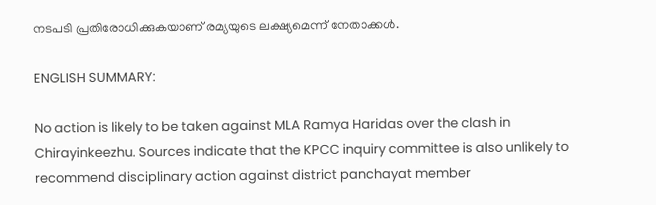നടപടി പ്രതിരോധിക്കുകയാണ് രമ്യയുടെ ലക്ഷ്യമെന്ന് നേതാക്കൾ.

ENGLISH SUMMARY:

No action is likely to be taken against MLA Ramya Haridas over the clash in Chirayinkeezhu. Sources indicate that the KPCC inquiry committee is also unlikely to recommend disciplinary action against district panchayat member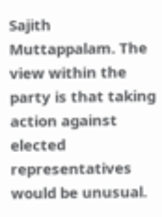Sajith Muttappalam. The view within the party is that taking action against elected representatives would be unusual.